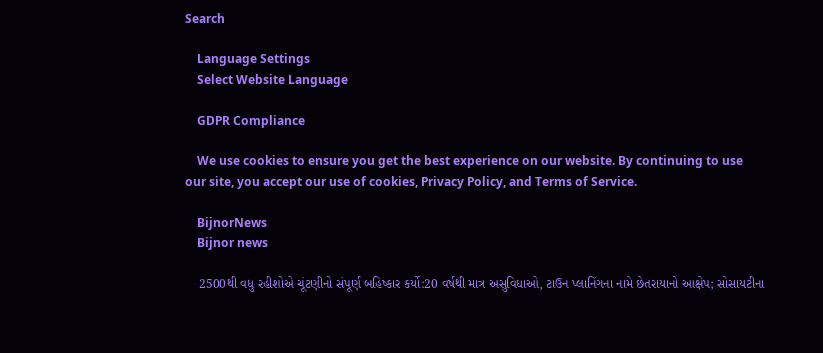Search

    Language Settings
    Select Website Language

    GDPR Compliance

    We use cookies to ensure you get the best experience on our website. By continuing to use our site, you accept our use of cookies, Privacy Policy, and Terms of Service.

    BijnorNews
    Bijnor news

    2500થી વધુ રહીશોએ ચૂંટણીનો સંપૂર્ણ બહિષ્કાર કર્યો:20 વર્ષથી માત્ર અસુવિધાઓ, ટાઉન પ્લાનિંગના નામે છેતરાયાનો આક્ષેપ; સોસાયટીના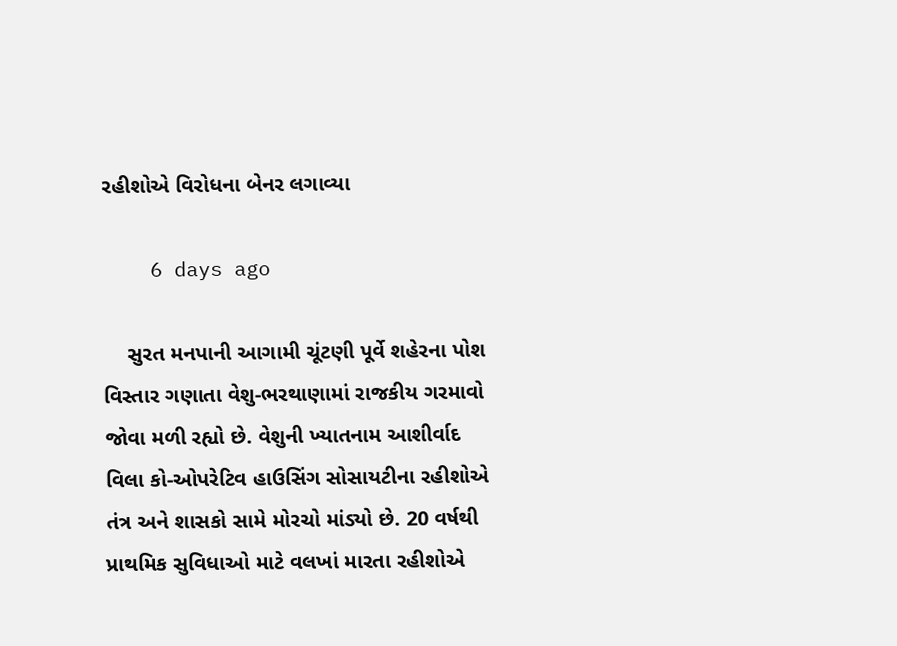રહીશોએ વિરોધના બેનર લગાવ્યા

    6 days ago

    સુરત મનપાની આગામી ચૂંટણી પૂર્વે શહેરના પોશ વિસ્તાર ગણાતા વેશુ-ભરથાણામાં રાજકીય ગરમાવો જોવા મળી રહ્યો છે. વેશુની ખ્યાતનામ આશીર્વાદ વિલા કો-ઓપરેટિવ હાઉસિંગ સોસાયટીના રહીશોએ તંત્ર અને શાસકો સામે મોરચો માંડ્યો છે. 20 વર્ષથી પ્રાથમિક સુવિધાઓ માટે વલખાં મારતા રહીશોએ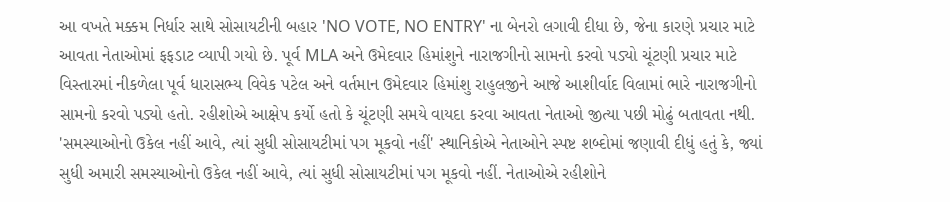આ વખતે મક્કમ નિર્ધાર સાથે સોસાયટીની બહાર 'NO VOTE, NO ENTRY' ના બેનરો લગાવી દીધા છે, જેના કારણે પ્રચાર માટે આવતા નેતાઓમાં ફફડાટ વ્યાપી ગયો છે. પૂર્વ MLA અને ઉમેદવાર હિમાંશુને નારાજગીનો સામનો કરવો પડ્યો ચૂંટણી પ્રચાર માટે વિસ્તારમાં નીકળેલા પૂર્વ ધારાસભ્ય વિવેક પટેલ અને વર્તમાન ઉમેદવાર હિમાંશુ રાહુલજીને આજે આશીર્વાદ વિલામાં ભારે નારાજગીનો સામનો કરવો પડ્યો હતો. રહીશોએ આક્ષેપ કર્યો હતો કે ચૂંટણી સમયે વાયદા કરવા આવતા નેતાઓ જીત્યા પછી મોઢું બતાવતા નથી. 'સમસ્યાઓનો ઉકેલ નહીં આવે, ત્યાં સુધી સોસાયટીમાં પગ મૂકવો નહીં' સ્થાનિકોએ નેતાઓને સ્પષ્ટ શબ્દોમાં જણાવી દીધું હતું કે, જ્યાં સુધી અમારી સમસ્યાઓનો ઉકેલ નહીં આવે, ત્યાં સુધી સોસાયટીમાં પગ મૂકવો નહીં. નેતાઓએ રહીશોને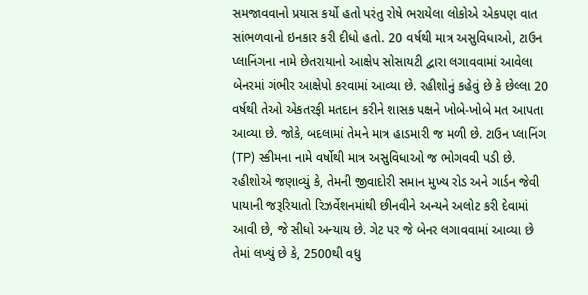સમજાવવાનો પ્રયાસ કર્યો હતો પરંતુ રોષે ભરાયેલા લોકોએ એકપણ વાત સાંભળવાનો ઇનકાર કરી દીધો હતો. 20 વર્ષથી માત્ર અસુવિધાઓ, ટાઉન પ્લાનિંગના નામે છેતરાયાનો આક્ષેપ સોસાયટી દ્વારા લગાવવામાં આવેલા બેનરમાં ગંભીર આક્ષેપો કરવામાં આવ્યા છે. રહીશોનું કહેવું છે કે છેલ્લા 20 વર્ષથી તેઓ એકતરફી મતદાન કરીને શાસક પક્ષને ખોબે-ખોબે મત આપતા આવ્યા છે. જોકે, બદલામાં તેમને માત્ર હાડમારી જ મળી છે. ટાઉન પ્લાનિંગ (TP) સ્કીમના નામે વર્ષોથી માત્ર અસુવિધાઓ જ ભોગવવી પડી છે. રહીશોએ જણાવ્યું કે, તેમની જીવાદોરી સમાન મુખ્ય રોડ અને ગાર્ડન જેવી પાયાની જરૂરિયાતો રિઝર્વેશનમાંથી છીનવીને અન્યને અલોટ કરી દેવામાં આવી છે, જે સીધો અન્યાય છે. ગેટ પર જે બેનર લગાવવામાં આવ્યા છે તેમાં લખ્યું છે કે, 2500થી વધુ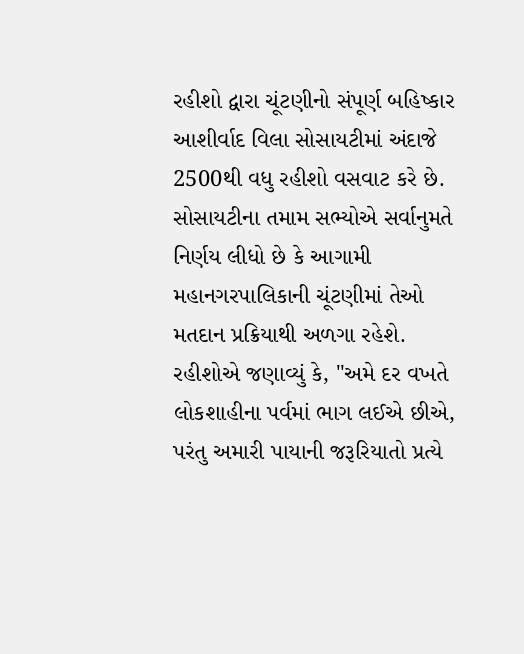રહીશો દ્વારા ચૂંટણીનો સંપૂર્ણ બહિષ્કાર આશીર્વાદ વિલા સોસાયટીમાં અંદાજે 2500થી વધુ રહીશો વસવાટ કરે છે. સોસાયટીના તમામ સભ્યોએ સર્વાનુમતે નિર્ણય લીધો છે કે આગામી મહાનગરપાલિકાની ચૂંટણીમાં તેઓ મતદાન પ્રક્રિયાથી અળગા રહેશે. રહીશોએ જણાવ્યું કે, "અમે દર વખતે લોકશાહીના પર્વમાં ભાગ લઈએ છીએ, પરંતુ અમારી પાયાની જરૂરિયાતો પ્રત્યે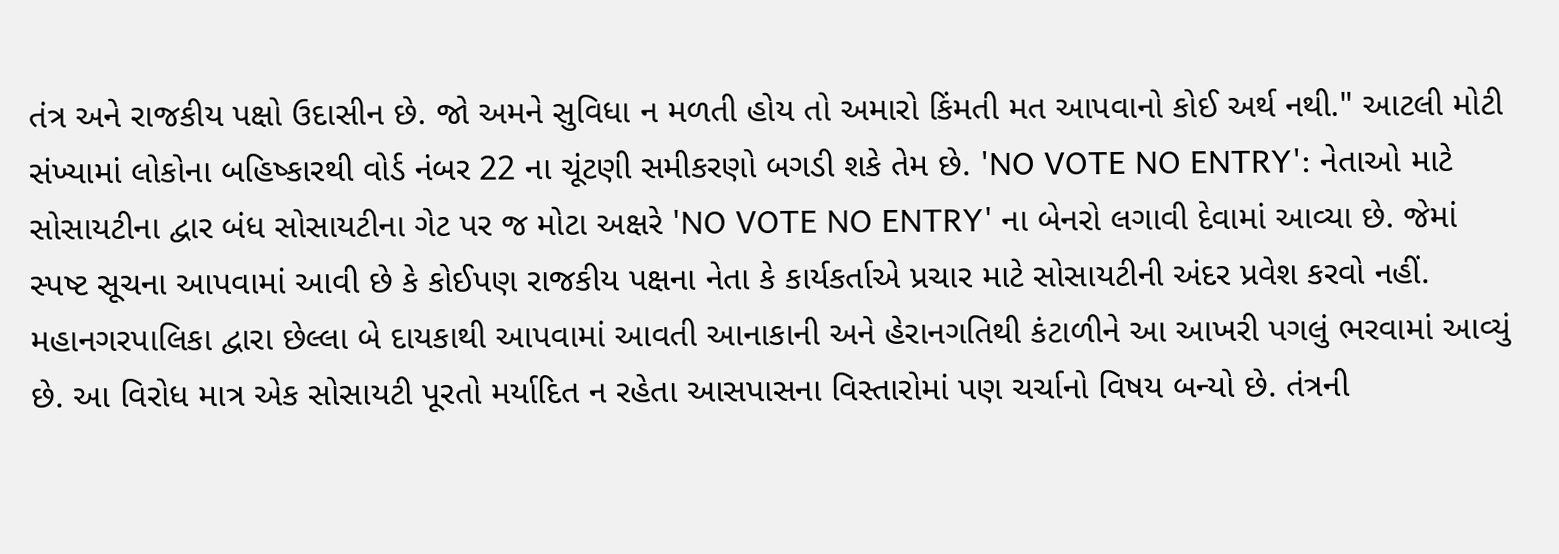તંત્ર અને રાજકીય પક્ષો ઉદાસીન છે. જો અમને સુવિધા ન મળતી હોય તો અમારો કિંમતી મત આપવાનો કોઈ અર્થ નથી." આટલી મોટી સંખ્યામાં લોકોના બહિષ્કારથી વોર્ડ નંબર 22 ના ચૂંટણી સમીકરણો બગડી શકે તેમ છે. 'NO VOTE NO ENTRY': નેતાઓ માટે સોસાયટીના દ્વાર બંધ સોસાયટીના ગેટ પર જ મોટા અક્ષરે 'NO VOTE NO ENTRY' ના બેનરો લગાવી દેવામાં આવ્યા છે. જેમાં સ્પષ્ટ સૂચના આપવામાં આવી છે કે કોઈપણ રાજકીય પક્ષના નેતા કે કાર્યકર્તાએ પ્રચાર માટે સોસાયટીની અંદર પ્રવેશ કરવો નહીં. મહાનગરપાલિકા દ્વારા છેલ્લા બે દાયકાથી આપવામાં આવતી આનાકાની અને હેરાનગતિથી કંટાળીને આ આખરી પગલું ભરવામાં આવ્યું છે. આ વિરોધ માત્ર એક સોસાયટી પૂરતો મર્યાદિત ન રહેતા આસપાસના વિસ્તારોમાં પણ ચર્ચાનો વિષય બન્યો છે. તંત્રની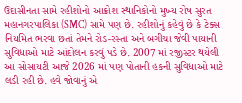ઉદાસીનતા સામે રહીશોનો આક્રોશ સ્થાનિકોનો મુખ્ય રોષ સુરત મહાનગરપાલિકા (SMC) સામે પણ છે. રહીશોનું કહેવું છે કે ટેક્સ નિયમિત ભરવા છતાં તેમને રોડ-રસ્તા અને બગીચા જેવી પાયાની સુવિધાઓ માટે આંદોલન કરવું પડે છે. 2007 માં રજીસ્ટર થયેલી આ સોસાયટી આજે 2026 માં પણ પોતાની હકની સુવિધાઓ માટે લડી રહી છે. હવે જોવાનું એ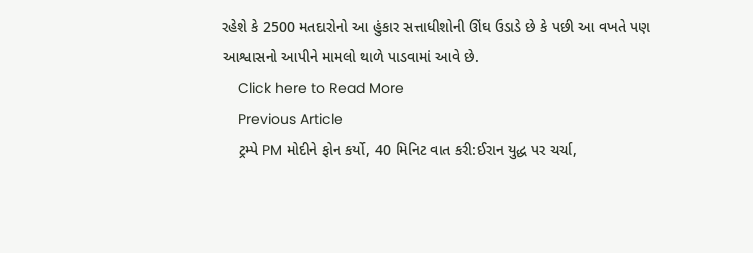રહેશે કે 2500 મતદારોનો આ હુંકાર સત્તાધીશોની ઊંઘ ઉડાડે છે કે પછી આ વખતે પણ આશ્વાસનો આપીને મામલો થાળે પાડવામાં આવે છે.
    Click here to Read More
    Previous Article
    ટ્રમ્પે PM મોદીને ફોન કર્યો, 40 મિનિટ વાત કરી:ઈરાન યુદ્ધ પર ચર્ચા,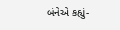બંનેએ કહ્યું-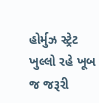હોર્મુઝ સ્ટ્રેટ ખુલ્લો રહે ખૂબ જ જરૂરી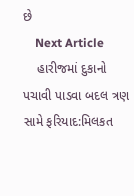છે
    Next Article
    હારીજમાં દુકાનો પચાવી પાડવા બદલ ત્રણ સામે ફરિયાદ:મિલકત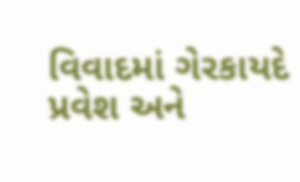વિવાદમાં ગેરકાયદે પ્રવેશ અને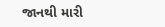જાનથી મારી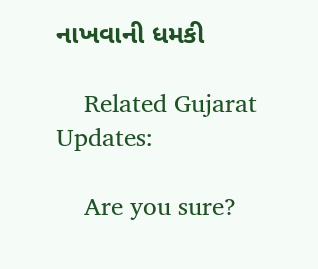નાખવાની ધમકી

    Related Gujarat Updates:

    Are you sure?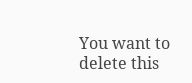You want to delete this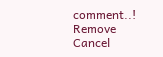comment..! Remove Cancel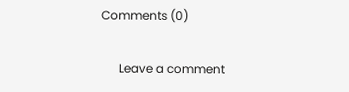Comments (0)

      Leave a comment